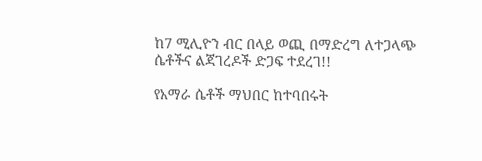ከ7 ሚሊዮን ብር በላይ ወጪ በማድረግ ለተጋላጭ ሴቶችና ልጃገረዶች ድጋፍ ተደረገ!!

የአማራ ሴቶች ማህበር ከተባበሩት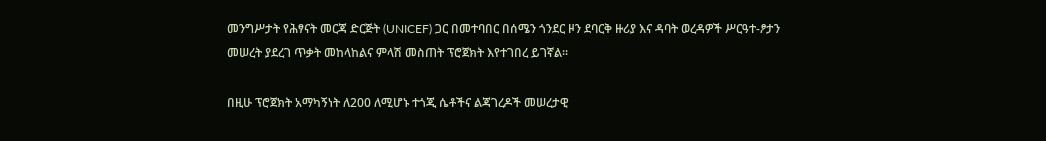መንግሥታት የሕፃናት መርጃ ድርጅት (UNICEF) ጋር በመተባበር በሰሜን ጎንደር ዞን ደባርቅ ዙሪያ እና ዳባት ወረዳዎች ሥርዓተ-ፆታን መሠረት ያደረገ ጥቃት መከላከልና ምላሽ መስጠት ፕሮጀክት እየተገበረ ይገኛል።

በዚሁ ፕሮጀክት አማካኝነት ለ200 ለሚሆኑ ተጎጂ ሴቶችና ልጃገረዶች መሠረታዊ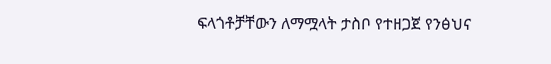ፍላጎቶቻቸውን ለማሟላት ታስቦ የተዘጋጀ የንፅህና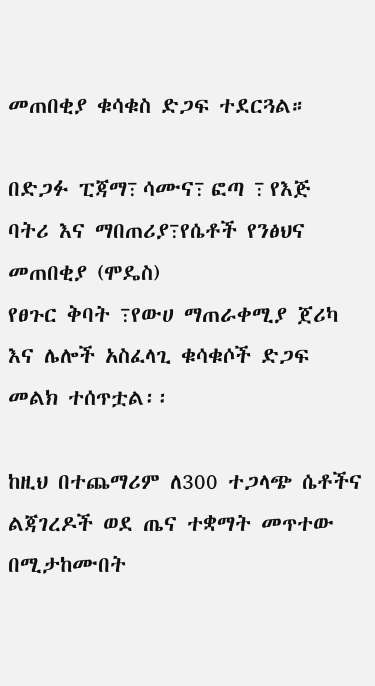መጠበቂያ ቁሳቁስ ድጋፍ ተደርጓል።

በድጋፉ ፒጃማ߹ ሳሙና߹ ፎጣ ߹ የእጅ ባትሪ እና ማበጠሪያ߹የሴቶች የንፅህና መጠበቂያ (ሞዴስ)
የፀጉር ቅባት ߹የውሀ ማጠራቀሚያ ጀሪካ እና ሌሎች አስፈላጊ ቁሳቁሶች ድጋፍ መልክ ተሰጥቷል፡፡

ከዚህ በተጨማሪም ለ300 ተጋላጭ ሴቶችና ልጃገረዶች ወደ ጤና ተቋማት መጥተው በሚታከሙበት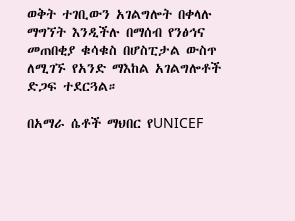ወቅት ተገቢውን አገልግሎት በቀላሉ ማግኘት እንዲችሉ በማሰብ የንፅኅና መጠበቂያ ቁሳቁስ በሆስፒታል ውስጥ ለሚገኙ የአንድ ማእከል አገልግሎቶች ድጋፍ ተደርጓል።

በአማራ ሴቶች ማህበር የUNICEF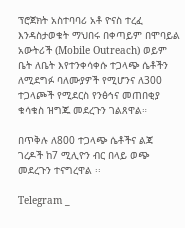ፕሮጀክት አስተባባሪ አቶ ዮናስ ተረፈ እንዳስታወቁት ማህበሩ በቀጣይም በሞባይል አውትሪች (Mobile Outreach) ወይም ቤት ለቤት እየተንቀሳቀሱ ተጋላጭ ሴቶችን ለሚደግፉ ባለሙያዎች የሚሆንና ለ300 ተጋላጮች የሚደርስ የንፅኅና መጠበቂያ ቁሳቁስ ዝግጁ መደረጉን ገልጸዋል።

በጥቅሉ ለ800 ተጋላጭ ሴቶችና ልጃ ገረዶች ከ7 ሚሊዮን ብር በላይ ወጭ መደረጉን ተናግረዋል ፡፡

Telegram _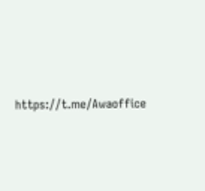https://t.me/Awaoffice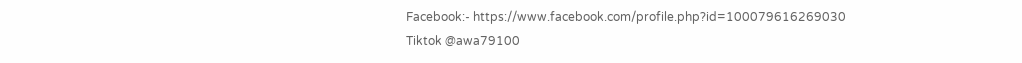Facebook:- https://www.facebook.com/profile.php?id=100079616269030
Tiktok @awa79100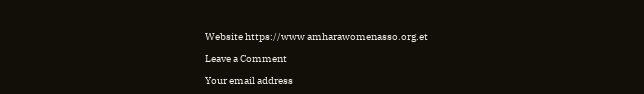Website https://www amharawomenasso.org.et

Leave a Comment

Your email address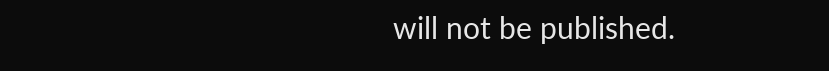will not be published.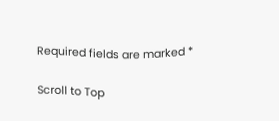Required fields are marked *

Scroll to Top